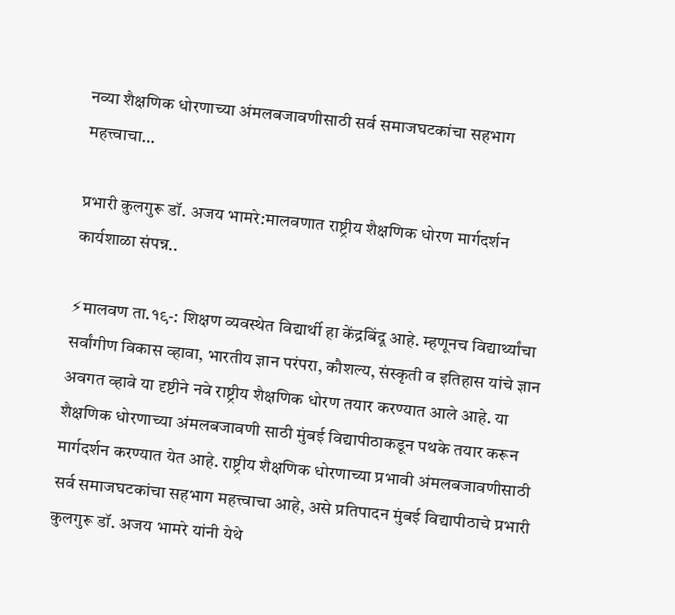नव्या शैक्षणिक धोरणाच्या अंमलबजावणीसाठी सर्व समाजघटकांचा सहभाग महत्त्वाचा…

प्रभारी कुलगुरू डॉ. अजय भामरे:मालवणात राष्ट्रीय शैक्षणिक धोरण मार्गदर्शन कार्यशाळा संपन्न..

⚡मालवण ता.१९-: शिक्षण व्यवस्थेत विद्यार्थी हा केंद्रबिंदू आहे. म्हणूनच विद्यार्थ्यांचा सर्वांगीण विकास व्हावा, भारतीय ज्ञान परंपरा, कौशल्य, संस्कृती व इतिहास यांचे ज्ञान अवगत व्हावे या दृष्टीने नवे राष्ट्रीय शैक्षणिक धोरण तयार करण्यात आले आहे. या शैक्षणिक धोरणाच्या अंमलबजावणी साठी मुंबई विद्यापीठाकडून पथके तयार करून मार्गदर्शन करण्यात येत आहे. राष्ट्रीय शैक्षणिक धोरणाच्या प्रभावी अंमलबजावणीसाठी सर्व समाजघटकांचा सहभाग महत्त्वाचा आहे, असे प्रतिपादन मुंबई विद्यापीठाचे प्रभारी कुलगुरू डॉ. अजय भामरे यांनी येथे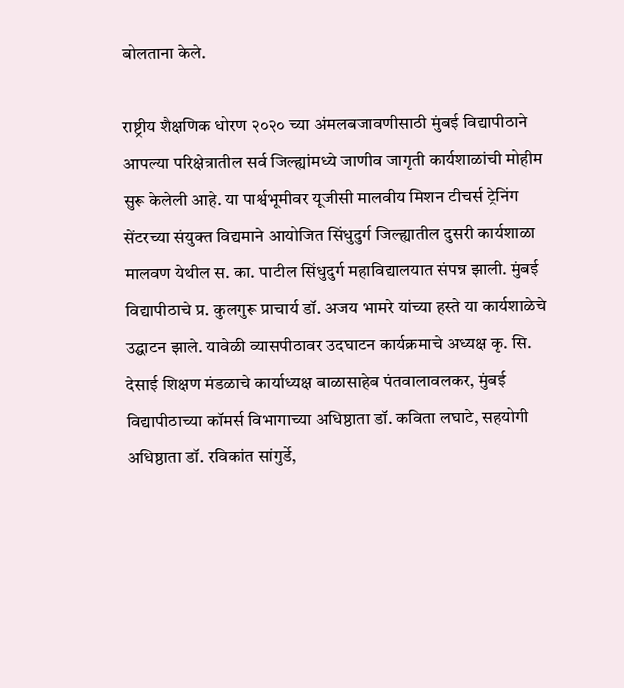बोलताना केले.

राष्ट्रीय शैक्षणिक धोरण २०२० च्या अंमलबजावणीसाठी मुंबई विद्यापीठाने आपल्या परिक्षेत्रातील सर्व जिल्ह्यांमध्ये जाणीव जागृती कार्यशाळांची मोहीम सुरू केलेली आहे. या पार्श्वभूमीवर यूजीसी मालवीय मिशन टीचर्स ट्रेनिंग सेंटरच्या संयुक्त विद्यमाने आयोजित सिंधुदुर्ग जिल्ह्यातील दुसरी कार्यशाळा मालवण येथील स. का. पाटील सिंधुदुर्ग महाविद्यालयात संपन्न झाली. मुंबई विद्यापीठाचे प्र. कुलगुरू प्राचार्य डॉ. अजय भामरे यांच्या हस्ते या कार्यशाळेचे उद्घाटन झाले. यावेळी व्यासपीठावर उदघाटन कार्यक्रमाचे अध्यक्ष कृ. सि. देसाई शिक्षण मंडळाचे कार्याध्यक्ष बाळासाहेब पंतवालावलकर, मुंबई विद्यापीठाच्या कॉमर्स विभागाच्या अधिष्ठाता डॉ. कविता लघाटे, सहयोगी अधिष्ठाता डॉ. रविकांत सांगुर्डे,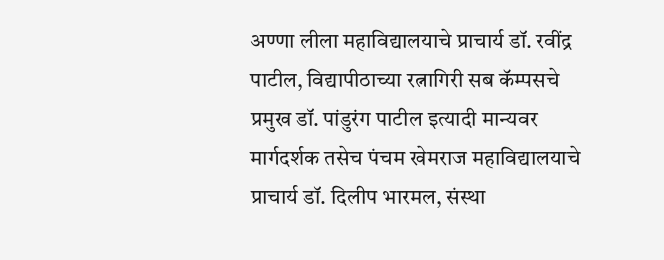अण्णा लीला महाविद्यालयाचे प्राचार्य डॉ. रवींद्र पाटील, विद्यापीठाच्या रत्नागिरी सब कॅम्पसचे प्रमुख डॉ. पांडुरंग पाटील इत्यादी मान्यवर मार्गदर्शक तसेच पंचम खेमराज महाविद्यालयाचे प्राचार्य डॉ. दिलीप भारमल, संस्था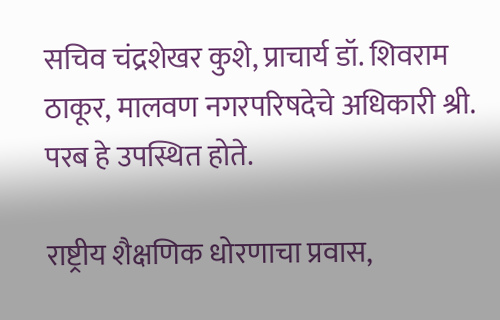सचिव चंद्रशेखर कुशे, प्राचार्य डॉ. शिवराम ठाकूर, मालवण नगरपरिषदेचे अधिकारी श्री. परब हे उपस्थित होते.

राष्ट्रीय शैक्षणिक धोरणाचा प्रवास,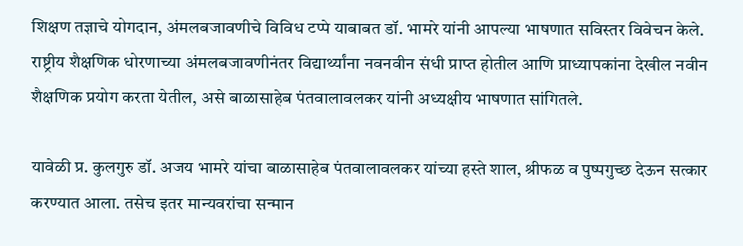शिक्षण तज्ञाचे योगदान, अंमलबजावणीचे विविध टप्पे याबाबत डॉ. भामरे यांनी आपल्या भाषणात सविस्तर विवेचन केले. राष्ट्रीय शैक्षणिक धोरणाच्या अंमलबजावणीनंतर विद्यार्थ्यांना नवनवीन संधी प्राप्त होतील आणि प्राध्यापकांना देखील नवीन शैक्षणिक प्रयोग करता येतील, असे बाळासाहेब पंतवालावलकर यांनी अध्यक्षीय भाषणात सांगितले.

यावेळी प्र. कुलगुरु डॉ. अजय भामरे यांचा बाळासाहेब पंतवालावलकर यांच्या हस्ते शाल, श्रीफळ व पुष्पगुच्छ देऊन सत्कार करण्यात आला. तसेच इतर मान्यवरांचा सन्मान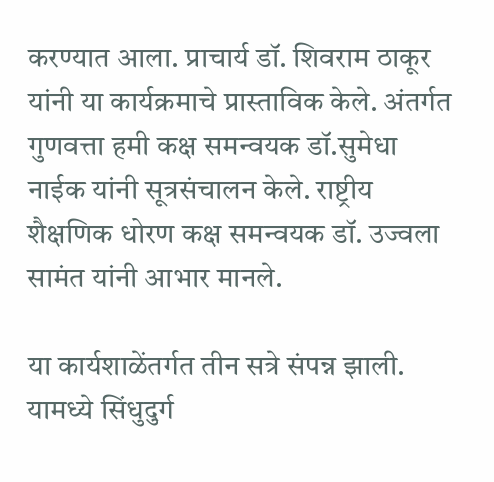करण्यात आला. प्राचार्य डॉ. शिवराम ठाकूर यांनी या कार्यक्रमाचे प्रास्ताविक केले. अंतर्गत गुणवत्ता हमी कक्ष समन्वयक डॉ.सुमेधा नाईक यांनी सूत्रसंचालन केले. राष्ट्रीय शैक्षणिक धोरण कक्ष समन्वयक डॉ. उज्वला सामंत यांनी आभार मानले.

या कार्यशाळेंतर्गत तीन सत्रे संपन्न झाली. यामध्ये सिंधुदुर्ग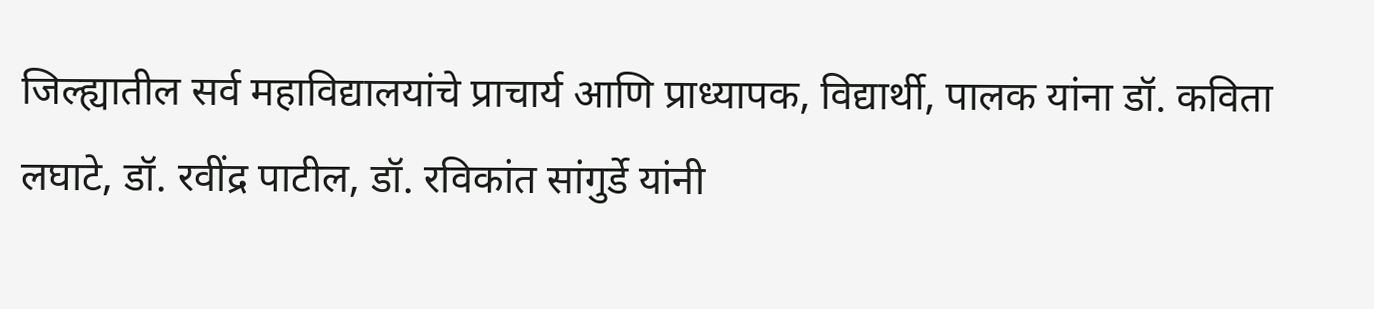जिल्ह्यातील सर्व महाविद्यालयांचे प्राचार्य आणि प्राध्यापक, विद्यार्थी, पालक यांना डॉ. कविता लघाटे, डॉ. रवींद्र पाटील, डॉ. रविकांत सांगुर्डे यांनी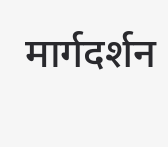मार्गदर्शन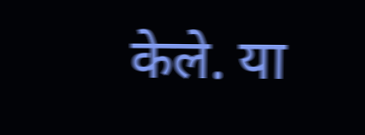केले. या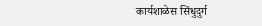कार्यशाळेस सिंधुदुर्ग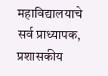महाविद्यालयाचे सर्व प्राध्यापक, प्रशासकीय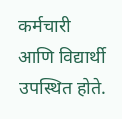कर्मचारी आणि विद्यार्थी उपस्थित होते.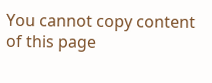You cannot copy content of this page